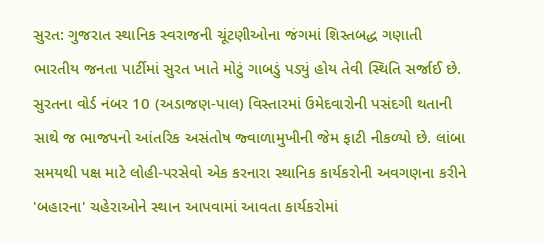સુરત: ગુજરાત સ્થાનિક સ્વરાજની ચૂંટણીઓના જંગમાં શિસ્તબદ્ધ ગણાતી ભારતીય જનતા પાર્ટીમાં સુરત ખાતે મોટું ગાબડું પડ્યું હોય તેવી સ્થિતિ સર્જાઈ છે. સુરતના વોર્ડ નંબર 10 (અડાજણ-પાલ) વિસ્તારમાં ઉમેદવારોની પસંદગી થતાની સાથે જ ભાજપનો આંતરિક અસંતોષ જ્વાળામુખીની જેમ ફાટી નીકળ્યો છે. લાંબા સમયથી પક્ષ માટે લોહી-પરસેવો એક કરનારા સ્થાનિક કાર્યકરોની અવગણના કરીને 'બહારના' ચહેરાઓને સ્થાન આપવામાં આવતા કાર્યકરોમાં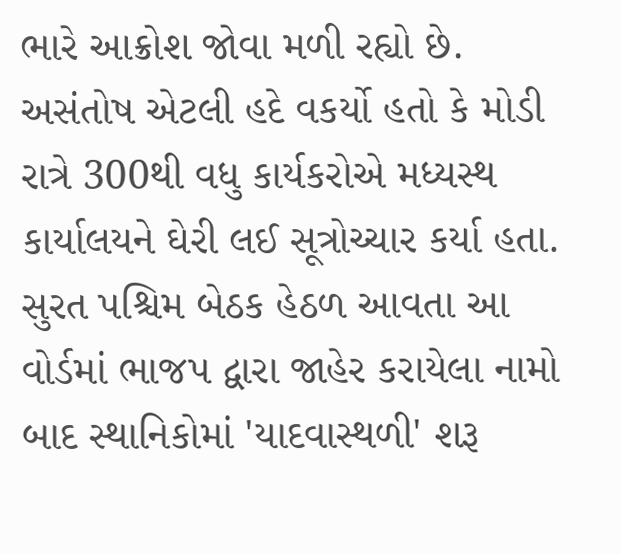ભારે આક્રોશ જોવા મળી રહ્યો છે. અસંતોષ એટલી હદે વકર્યો હતો કે મોડી રાત્રે 300થી વધુ કાર્યકરોએ મધ્યસ્થ કાર્યાલયને ઘેરી લઈ સૂત્રોચ્ચાર કર્યા હતા.
સુરત પશ્ચિમ બેઠક હેઠળ આવતા આ વોર્ડમાં ભાજપ દ્વારા જાહેર કરાયેલા નામો બાદ સ્થાનિકોમાં 'યાદવાસ્થળી' શરૂ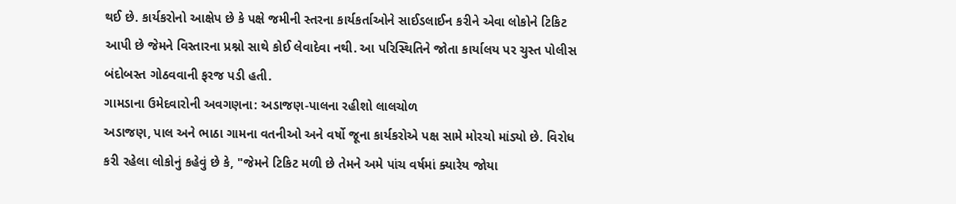થઈ છે. કાર્યકરોનો આક્ષેપ છે કે પક્ષે જમીની સ્તરના કાર્યકર્તાઓને સાઈડલાઈન કરીને એવા લોકોને ટિકિટ આપી છે જેમને વિસ્તારના પ્રશ્નો સાથે કોઈ લેવાદેવા નથી. આ પરિસ્થિતિને જોતા કાર્યાલય પર ચુસ્ત પોલીસ બંદોબસ્ત ગોઠવવાની ફરજ પડી હતી.
ગામડાના ઉમેદવારોની અવગણના: અડાજણ-પાલના રહીશો લાલચોળ
અડાજણ, પાલ અને ભાઠા ગામના વતનીઓ અને વર્ષો જૂના કાર્યકરોએ પક્ષ સામે મોરચો માંડ્યો છે. વિરોધ કરી રહેલા લોકોનું કહેવું છે કે, "જેમને ટિકિટ મળી છે તેમને અમે પાંચ વર્ષમાં ક્યારેય જોયા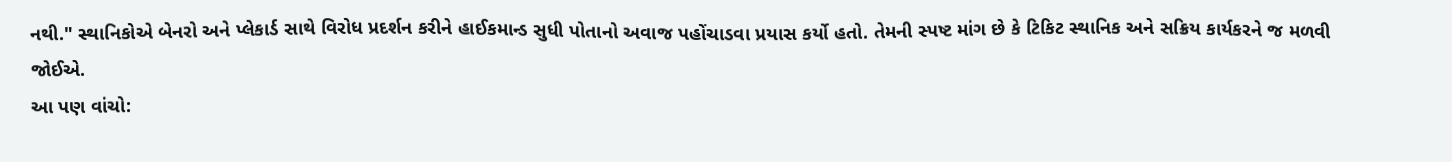નથી." સ્થાનિકોએ બેનરો અને પ્લેકાર્ડ સાથે વિરોધ પ્રદર્શન કરીને હાઈકમાન્ડ સુધી પોતાનો અવાજ પહોંચાડવા પ્રયાસ કર્યો હતો. તેમની સ્પષ્ટ માંગ છે કે ટિકિટ સ્થાનિક અને સક્રિય કાર્યકરને જ મળવી જોઈએ.
આ પણ વાંચો: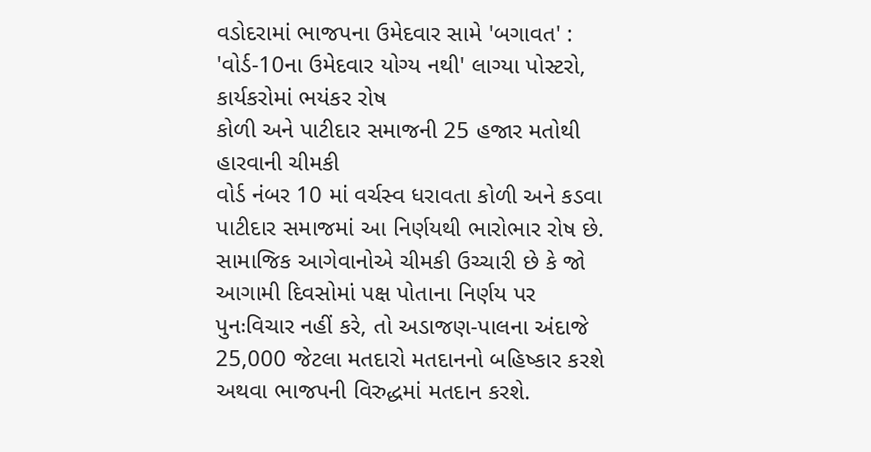વડોદરામાં ભાજપના ઉમેદવાર સામે 'બગાવત' : 'વોર્ડ-10ના ઉમેદવાર યોગ્ય નથી' લાગ્યા પોસ્ટરો, કાર્યકરોમાં ભયંકર રોષ
કોળી અને પાટીદાર સમાજની 25 હજાર મતોથી હારવાની ચીમકી
વોર્ડ નંબર 10 માં વર્ચસ્વ ધરાવતા કોળી અને કડવા પાટીદાર સમાજમાં આ નિર્ણયથી ભારોભાર રોષ છે. સામાજિક આગેવાનોએ ચીમકી ઉચ્ચારી છે કે જો આગામી દિવસોમાં પક્ષ પોતાના નિર્ણય પર પુનઃવિચાર નહીં કરે, તો અડાજણ-પાલના અંદાજે 25,000 જેટલા મતદારો મતદાનનો બહિષ્કાર કરશે અથવા ભાજપની વિરુદ્ધમાં મતદાન કરશે.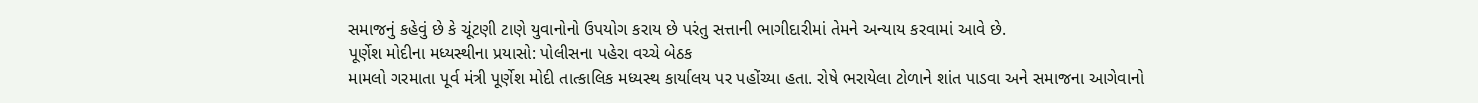સમાજનું કહેવું છે કે ચૂંટણી ટાણે યુવાનોનો ઉપયોગ કરાય છે પરંતુ સત્તાની ભાગીદારીમાં તેમને અન્યાય કરવામાં આવે છે.
પૂર્ણેશ મોદીના મધ્યસ્થીના પ્રયાસો: પોલીસના પહેરા વચ્ચે બેઠક
મામલો ગરમાતા પૂર્વ મંત્રી પૂર્ણેશ મોદી તાત્કાલિક મધ્યસ્થ કાર્યાલય પર પહોંચ્યા હતા. રોષે ભરાયેલા ટોળાને શાંત પાડવા અને સમાજના આગેવાનો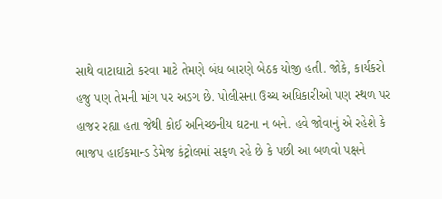સાથે વાટાઘાટો કરવા માટે તેમણે બંધ બારણે બેઠક યોજી હતી. જોકે, કાર્યકરો હજુ પણ તેમની માંગ પર અડગ છે. પોલીસના ઉચ્ચ અધિકારીઓ પણ સ્થળ પર હાજર રહ્યા હતા જેથી કોઈ અનિચ્છનીય ઘટના ન બને. હવે જોવાનું એ રહેશે કે ભાજપ હાઈકમાન્ડ ડેમેજ કંટ્રોલમાં સફળ રહે છે કે પછી આ બળવો પક્ષને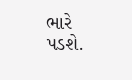ભારે પડશે.